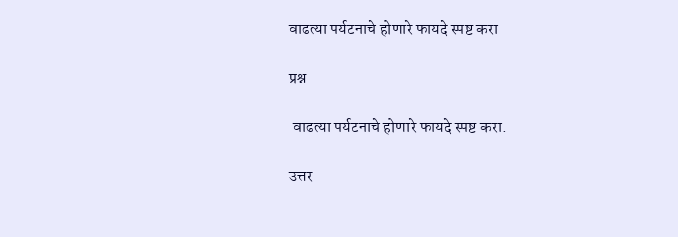वाढत्या पर्यटनाचे होणारे फायदे स्पष्ट करा

प्रश्न

 वाढत्या पर्यटनाचे होणारे फायदे स्पष्ट करा.

उत्तर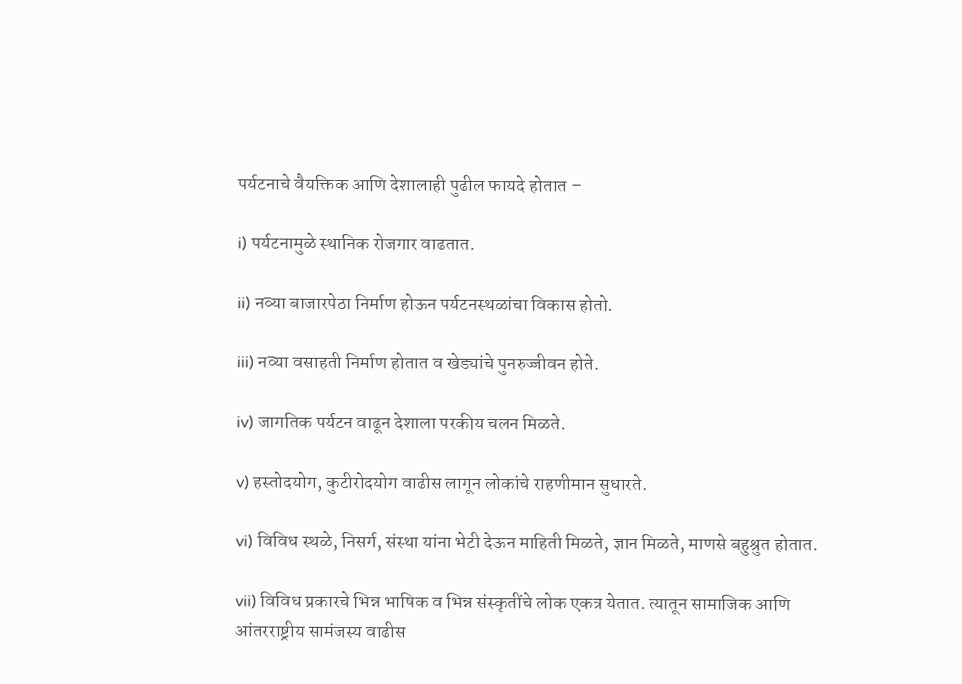पर्यटनाचे वैयक्तिक आणि देशालाही पुढील फायदे होतात –

i) पर्यटनामुळे स्थानिक रोजगार वाढतात.

ii) नव्या बाजारपेठा निर्माण होऊन पर्यटनस्थळांचा विकास होतो.

iii) नव्या वसाहती निर्माण होतात व खेड्यांचे पुनरुज्जीवन होते.

iv) जागतिक पर्यटन वाढून देशाला परकीय चलन मिळते.

v) हस्तोदयोग, कुटीरोदयोग वाढीस लागून लोकांचे राहणीमान सुधारते.

vi) विविध स्थळे, निसर्ग, संस्था यांना भेटी देऊन माहिती मिळते, ज्ञान मिळते, माणसे बहुश्रुत होतात.

vii) विविध प्रकारचे भिन्न भाषिक व भिन्न संस्कृतींचे लोक एकत्र येतात. त्यातून सामाजिक आणि आंतरराष्ट्रीय सामंजस्य वाढीस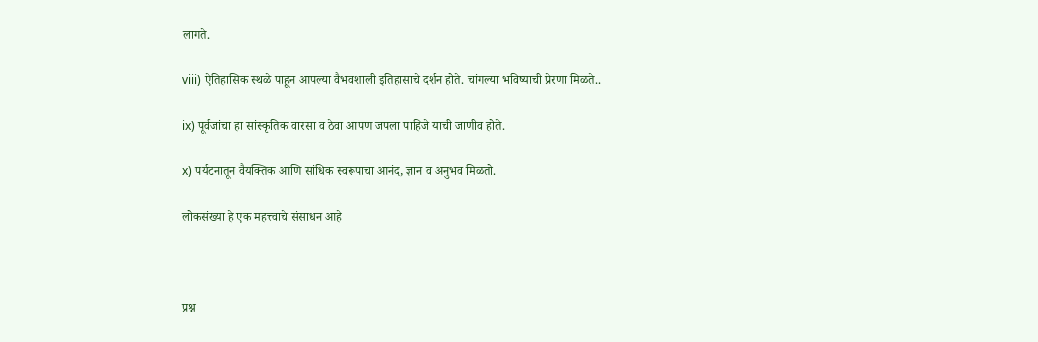लागते.

viii) ऐतिहासिक स्थळे पाहून आपल्या वैभवशाली इतिहासाचे दर्शन होते. चांगल्या भविष्याची प्रेरणा मिळते..

ix) पूर्वजांचा हा सांस्कृतिक वारसा व ठेवा आपण जपला पाहिजे याची जाणीव होते.

x) पर्यटनातून वैयक्तिक आणि सांधिक स्वरूपाचा आनंद, ज्ञान व अनुभव मिळतो.

लोकसंख्या हे एक महत्त्वाचे संसाधन आहे



प्रश्न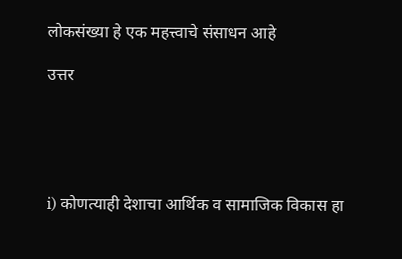लोकसंख्या हे एक महत्त्वाचे संसाधन आहे

उत्तर





i) कोणत्याही देशाचा आर्थिक व सामाजिक विकास हा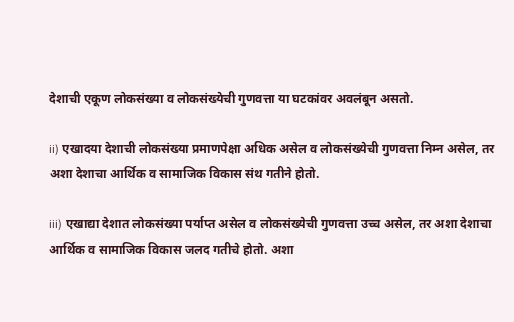देशाची एकूण लोकसंख्या व लोकसंख्येची गुणवत्ता या घटकांवर अवलंबून असतो.

ii) एखादया देशाची लोकसंख्या प्रमाणपेक्षा अधिक असेल व लोकसंख्येची गुणवत्ता निम्न असेल, तर अशा देशाचा आर्थिक व सामाजिक विकास संथ गतीने होतो.

iii) एखाद्या देशात लोकसंख्या पर्याप्त असेल व लोकसंख्येची गुणवत्ता उच्च असेल, तर अशा देशाचा आर्थिक व सामाजिक विकास जलद गतीचे होतो. अशा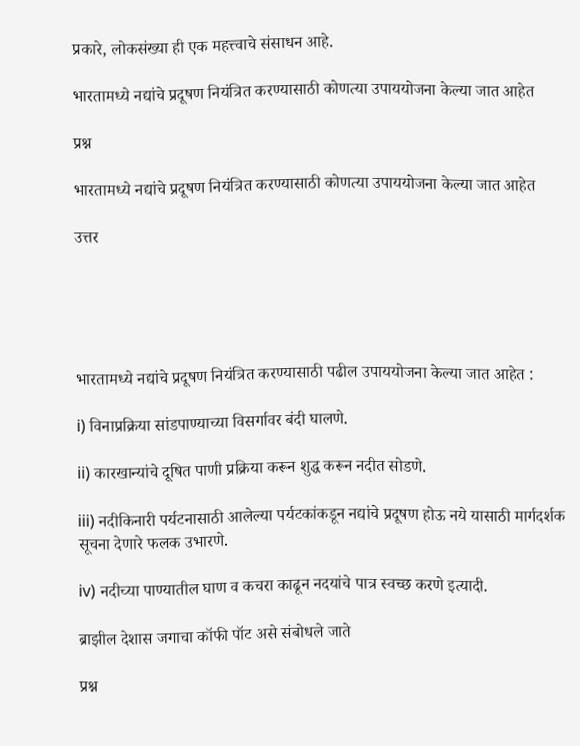प्रकारे, लोकसंख्या ही एक महत्त्वाचे संसाधन आहे.

भारतामध्ये नद्यांचे प्रदूषण नियंत्रित करण्यासाठी कोणत्या उपाययोजना केल्या जात आहेत

प्रश्न

भारतामध्ये नद्यांचे प्रदूषण नियंत्रित करण्यासाठी कोणत्या उपाययोजना केल्या जात आहेत

उत्तर





भारतामध्ये नद्यांचे प्रदूषण नियंत्रित करण्यासाठी पढील उपाययोजना केल्या जात आहेत :

i) विनाप्रक्रिया सांडपाण्याच्या विसर्गावर बंदी घालणे.

ii) कारखान्यांचे दूषित पाणी प्रक्रिया करून शुद्ध करून नदीत सोडणे.

iii) नदीकिनारी पर्यटनासाठी आलेल्या पर्यटकांकडून नद्यांचे प्रदूषण होऊ नये यासाठी मार्गदर्शक सूचना देणारे फलक उभारणे.

iv) नदीच्या पाण्यातील घाण व कचरा काढून नदयांचे पात्र स्वच्छ करणे इत्यादी.

ब्राझील देशास जगाचा कॉफी पॉट असे संबोधले जाते

प्रश्न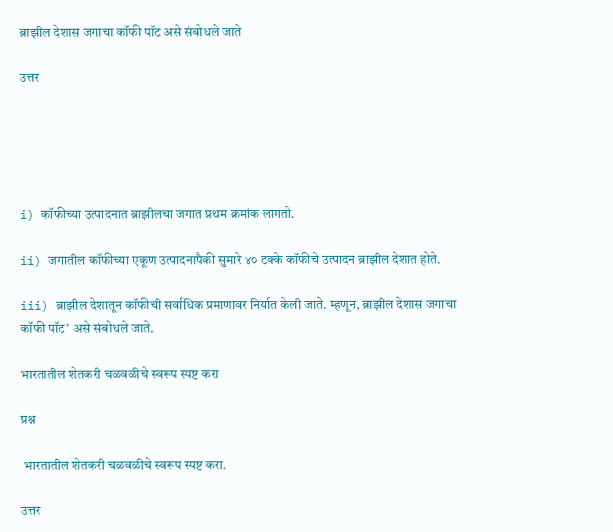ब्राझील देशास जगाचा कॉफी पॉट असे संबोधले जाते

उत्तर





i) कॉफीच्या उत्पादनात ब्राझीलचा जगात प्रथम क्रमांक लागतो.

ii) जगातील कॉफीच्या एकूण उत्पादनापैकी सुमारे ४० टक्के कॉफीचे उत्पादन ब्राझील देशात होते.

iii) ब्राझील देशातून कॉफीची सर्वाधिक प्रमाणावर निर्यात केली जाते. म्हणून, ब्राझील देशास जगाचा कॉफी पॉट’ असे संबोधले जाते.

भारतातील शेतकरी चळवळीचे स्वरूप स्पष्ट करा

प्रश्न

 भारतातील शेतकरी चळवळीचे स्वरूप स्पष्ट करा.

उत्तर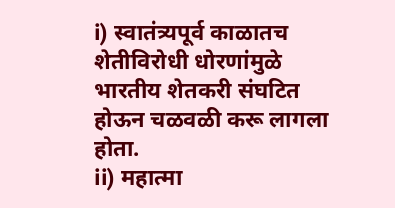i) स्वातंत्र्यपूर्व काळातच शेतीविरोधी धोरणांमुळे भारतीय शेतकरी संघटित होऊन चळवळी करू लागला होता.
ii) महात्मा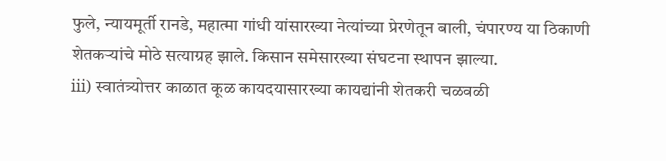फुले, न्यायमूर्ती रानडे, महात्मा गांधी यांसारख्या नेत्यांच्या प्रेरणेतून बाली, चंपारण्य या ठिकाणी शेतकऱ्यांचे मोठे सत्याग्रह झाले. किसान समेसारख्या संघटना स्थापन झाल्या.
iii) स्वातंत्र्योत्तर काळात कूळ कायदयासारख्या कायद्यांनी शेतकरी चळवळी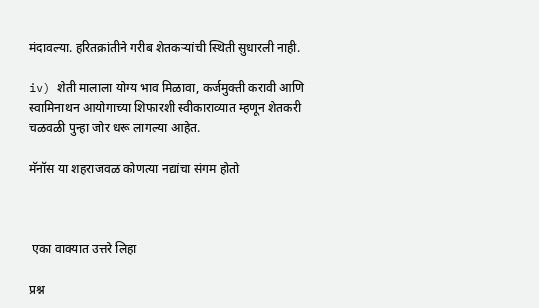मंदावल्या. हरितक्रांतीने गरीब शेतकऱ्यांची स्थिती सुधारली नाही.

iv) शेती मालाला योग्य भाव मिळावा, कर्जमुक्ती करावी आणि स्वामिनाथन आयोगाच्या शिफारशी स्वीकाराव्यात म्हणून शेतकरी चळवळी पुन्हा जोर धरू लागल्या आहेत.

मॅनॉस या शहराजवळ कोणत्या नद्यांचा संगम होतो



 एका वाक्यात उत्तरे लिहा

प्रश्न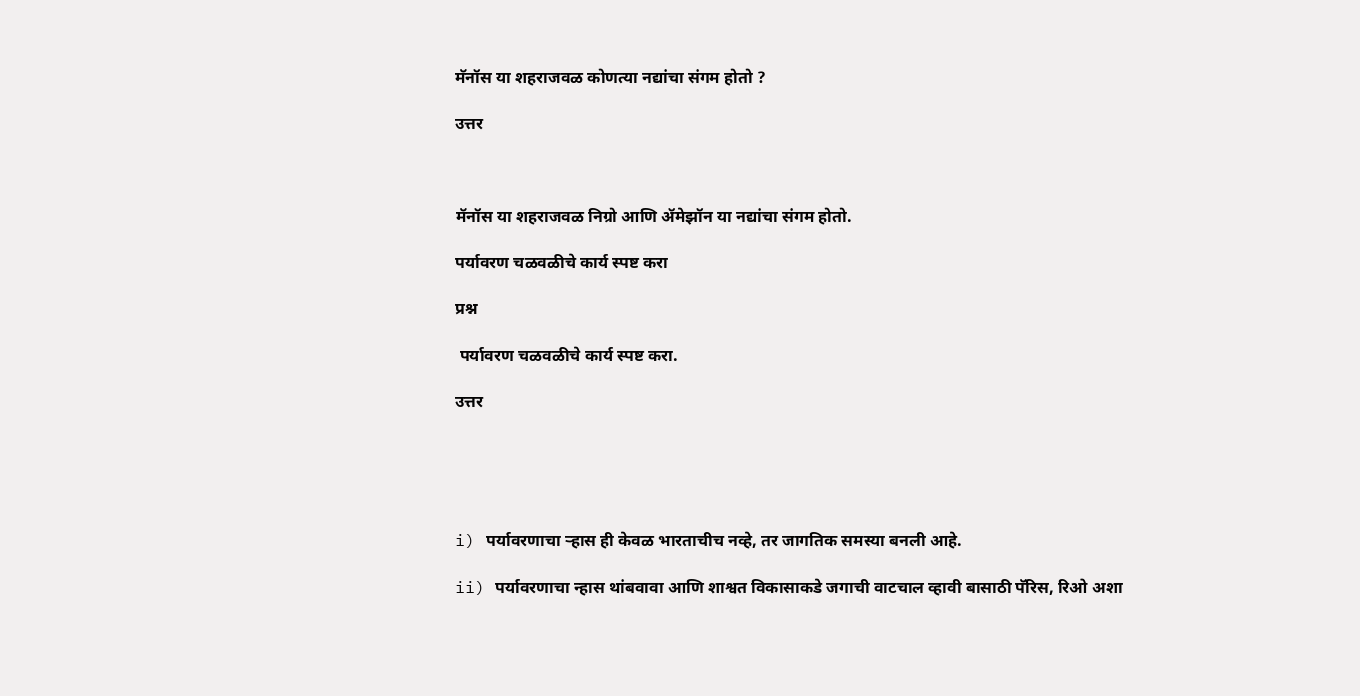मॅनॉस या शहराजवळ कोणत्या नद्यांचा संगम होतो ?

उत्तर



मॅनॉस या शहराजवळ निग्रो आणि ॲमेझॉन या नद्यांचा संगम होतो.

पर्यावरण चळवळीचे कार्य स्पष्ट करा

प्रश्न

 पर्यावरण चळवळीचे कार्य स्पष्ट करा.

उत्तर





i) पर्यावरणाचा ऱ्हास ही केवळ भारताचीच नव्हे, तर जागतिक समस्या बनली आहे.

ii) पर्यावरणाचा न्हास थांबवावा आणि शाश्वत विकासाकडे जगाची वाटचाल व्हावी बासाठी पॅरिस, रिओ अशा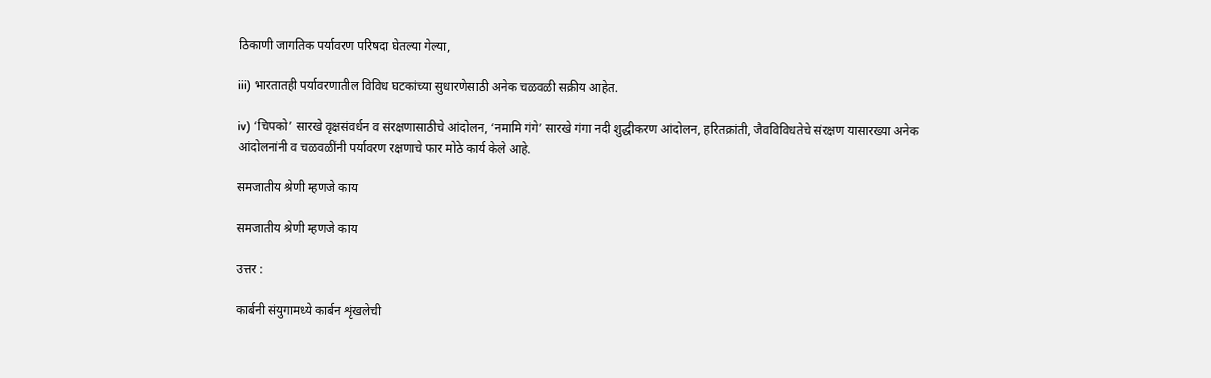ठिकाणी जागतिक पर्यावरण परिषदा घेतल्या गेल्या,

iii) भारतातही पर्यावरणातील विविध घटकांच्या सुधारणेसाठी अनेक चळवळी सक्रीय आहेत.

iv) ‘चिपको’ सारखे वृक्षसंवर्धन व संरक्षणासाठीचे आंदोलन, ‘नमामि गंगे’ सारखे गंगा नदी शुद्धीकरण आंदोलन, हरितक्रांती, जैवविविधतेचे संरक्षण यासारख्या अनेक आंदोलनांनी व चळवळींनी पर्यावरण रक्षणाचे फार मोठे कार्य केले आहे.

समजातीय श्रेणी म्हणजे काय

समजातीय श्रेणी म्हणजे काय

उत्तर :

कार्बनी संयुगामध्ये कार्बन शृंखलेची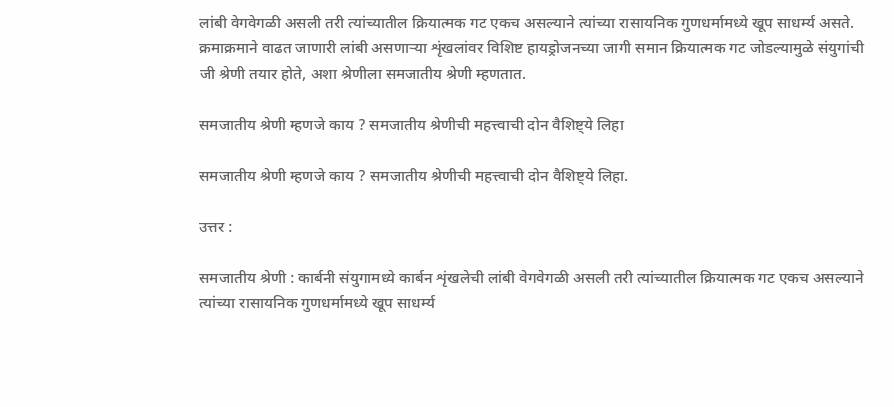लांबी वेगवेगळी असली तरी त्यांच्यातील क्रियात्मक गट एकच असल्याने त्यांच्या रासायनिक गुणधर्मामध्ये खूप साधर्म्य असते. क्रमाक्रमाने वाढत जाणारी लांबी असणाऱ्या शृंखलांवर विशिष्ट हायड्रोजनच्या जागी समान क्रियात्मक गट जोडल्यामुळे संयुगांची जी श्रेणी तयार होते, अशा श्रेणीला समजातीय श्रेणी म्हणतात.

समजातीय श्रेणी म्हणजे काय ? समजातीय श्रेणीची महत्त्वाची दोन वैशिष्ट्ये लिहा

समजातीय श्रेणी म्हणजे काय ? समजातीय श्रेणीची महत्त्वाची दोन वैशिष्ट्ये लिहा.

उत्तर :

समजातीय श्रेणी : कार्बनी संयुगामध्ये कार्बन शृंखलेची लांबी वेगवेगळी असली तरी त्यांच्यातील क्रियात्मक गट एकच असल्याने त्यांच्या रासायनिक गुणधर्मामध्ये खूप साधर्म्य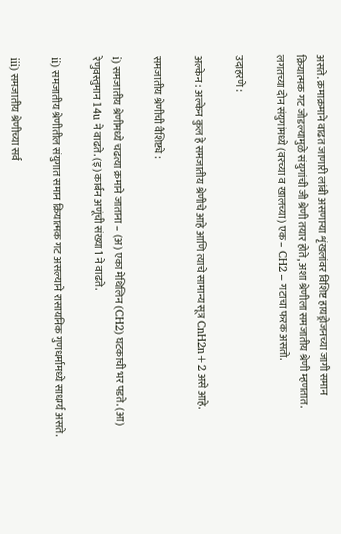असते. क्रमाक्रमाने वाढत जाणारी लांबी असणाऱ्या शृंखलांवर विशिष्ट हायड्रोजनच्या जागी समान क्रियात्मक गट जोडल्यामुळे संयुगांची जी श्रेणी तयार होते, अशा श्रेणीला समजातीय श्रेणी म्हणतात. लगतच्या दोन संयुगांमध्ये (वरच्या व खालच्या) एक – CH2 – गटाचा फरक असतो.

उदाहरणे :

अल्केन : अल्केन कुल हे समजातीय श्रेणीचे आहे आणि त्याचे सामान्य सूत्र CnH2n+2 असे आहे.

समजातीय श्रेणीची वैशिष्ट्ये :

i) समजातीय श्रेणीमध्ये चढत्या क्रमाने जाताना – (अ) एका मेथिलिन (CH2) घटकाची भर पडते. (आ) रेणुवस्तुमान 14u ने वाढते. (इ) कार्बन अणूंची संख्या 1 ने वाढते.

ii) समजातीय श्रेणीतील संयुगात समान क्रियात्मक गट असल्याने रासायनिक गुणधर्मामध्ये साधर्म्य असते.

iii) समजातीय श्रेणीच्या सर्व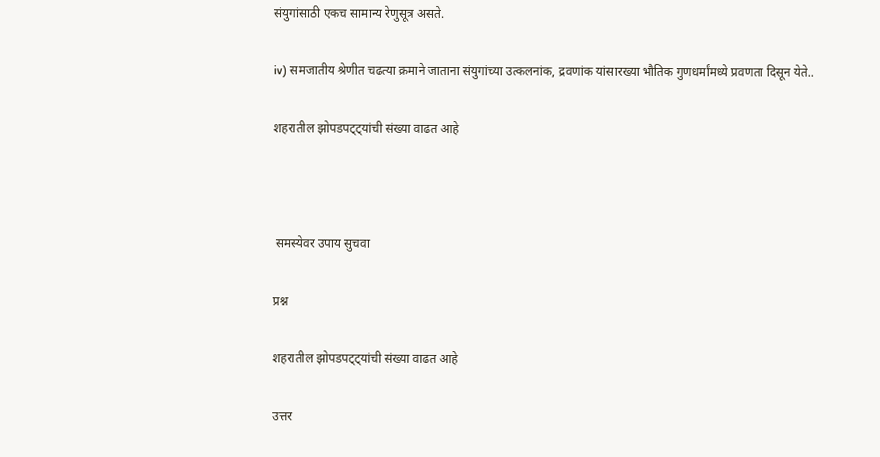संयुगांसाठी एकच सामान्य रेणुसूत्र असते.

iv) समजातीय श्रेणीत चढत्या क्रमाने जाताना संयुगांच्या उत्कलनांक, द्रवणांक यांसारख्या भौतिक गुणधर्मांमध्ये प्रवणता दिसून येते..

शहरातील झोपडपट्ट्यांची संख्या वाढत आहे



 समस्येवर उपाय सुचवा

प्रश्न

शहरातील झोपडपट्ट्यांची संख्या वाढत आहे

उत्तर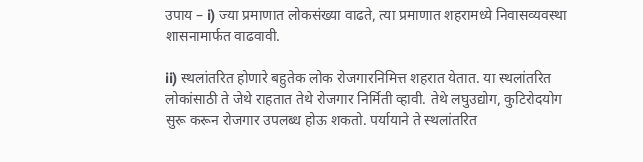उपाय – i) ज्या प्रमाणात लोकसंख्या वाढते, त्या प्रमाणात शहरामध्ये निवासव्यवस्था शासनामार्फत वाढवावी.

ii) स्थलांतरित होणारे बहुतेक लोक रोजगारनिमित्त शहरात येतात. या स्थलांतरित लोकांसाठी ते जेथे राहतात तेथे रोजगार निर्मिती व्हावी. तेथे लघुउद्योग, कुटिरोदयोग सुरू करून रोजगार उपलब्ध होऊ शकतो. पर्यायाने ते स्थलांतरित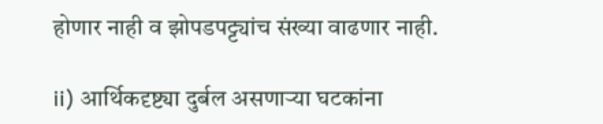होणार नाही व झोपडपट्ट्यांच संख्या वाढणार नाही.

ii) आर्थिकदृष्ट्या दुर्बल असणाऱ्या घटकांना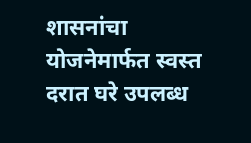शासनांचा योजनेमार्फत स्वस्त दरात घरे उपलब्ध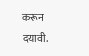करून दयावी.